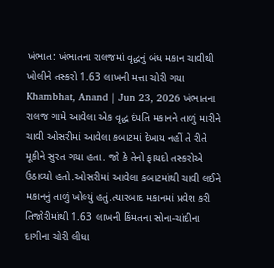ખંભાત: ખંભાતના રાલજમાં વૃદ્ધનું બંધ મકાન ચાવીથી ખોલીને તસ્કરો 1.63 લાખની મત્તા ચોરી ગયા
Khambhat, Anand | Jun 23, 2026 ખંભાતના રાલજ ગામે આવેલા એક વૃદ્ધ દંપતિ મકાનને તાળું મારીને ચાવી ઓસરીમાં આવેલા કબાટમાં દેખાય નહીં તે રીતે મૂકીને સુરત ગયા હતા. જો કે તેનો ફાયદો તસ્કરોએ ઉઠાવ્યો હતો.ઓસરીમાં આવેલા કબાટમાંથી ચાવી લઈને મકાનનું તાળું ખોલ્યું હતું.ત્યારબાદ મકાનમાં પ્રવેશ કરી તિજોરીમાંથી 1.63 લાખની કિંમતના સોના-ચાંદીના દાગીના ચોરી લીધા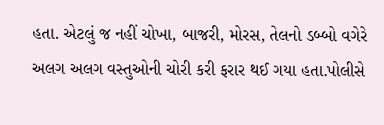હતા. એટલું જ નહીં ચોખા, બાજરી, મોરસ, તેલનો ડબ્બો વગેરે અલગ અલગ વસ્તુઓની ચોરી કરી ફરાર થઈ ગયા હતા.પોલીસે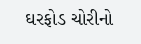ઘરફોડ ચોરીનો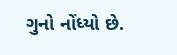ગુનો નોંધ્યો છે.